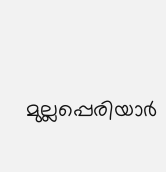മുല്ലപ്പെരിയാര്‍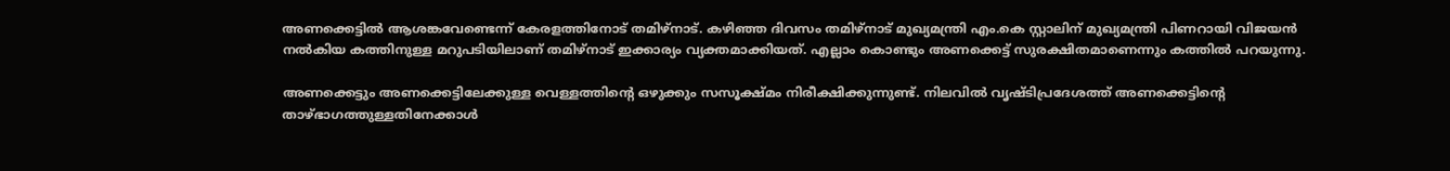അണക്കെട്ടില്‍ ആശങ്കവേണ്ടെന്ന് കേരളത്തിനോട് തമിഴ്നാട്. കഴിഞ്ഞ ദിവസം തമിഴ്നാട് മുഖ്യമന്ത്രി എം.കെ സ്റ്റാലിന് മുഖ്യമന്ത്രി പിണറായി വിജയന്‍ നല്‍കിയ കത്തിനുള്ള മറുപടിയിലാണ് തമിഴ്നാട് ഇക്കാര്യം വ്യക്തമാക്കിയത്. എല്ലാം കൊണ്ടും അണക്കെട്ട് സുരക്ഷിതമാണെന്നും കത്തില്‍ പറയുന്നു.

അണക്കെട്ടും അണക്കെട്ടിലേക്കുള്ള വെള്ളത്തിന്റെ ഒഴുക്കും സസൂക്ഷ്മം നിരീക്ഷിക്കുന്നുണ്ട്. നിലവില്‍ വൃഷ്ടിപ്രദേശത്ത് അണക്കെട്ടിന്റെ താഴ്ഭാഗത്തുള്ളതിനേക്കാള്‍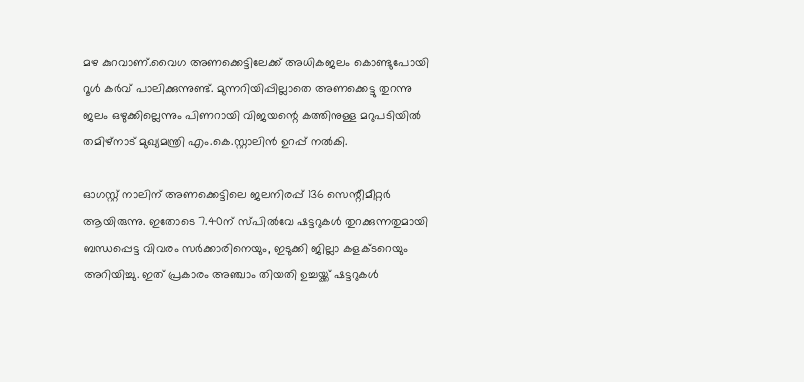മഴ കുറവാണ്.വൈഗ അണക്കെട്ടിലേക്ക് അധികജലം കൊണ്ടുപോയി റൂള്‍ കര്‍വ് പാലിക്കുന്നുണ്ട്. മുന്നറിയിപ്പില്ലാതെ അണക്കെട്ടു തുറന്നു ജലം ഒഴുക്കില്ലെന്നും പിണറായി വിജയന്റെ കത്തിനുള്ള മറുപടിയില്‍ തമിഴ്‌നാട് മുഖ്യമന്ത്രി എം.കെ.സ്റ്റാലിന്‍ ഉറപ്പ് നല്‍കി.

ഓഗസ്റ്റ് നാലിന് അണക്കെട്ടിലെ ജലനിരപ്പ് 136 സെന്റീമീറ്റര്‍ ആയിരുന്നു. ഇതോടെ 7.40ന് സ്പില്‍വേ ഷട്ടറുകള്‍ തുറക്കുന്നതുമായി ബന്ധപ്പെട്ട വിവരം സര്‍ക്കാരിനെയും, ഇടുക്കി ജില്ലാ കളക്ടറെയും അറിയിച്ചു. ഇത് പ്രകാരം അഞ്ചാം തിയതി ഉച്ചയ്ക്ക് ഷട്ടറുകള്‍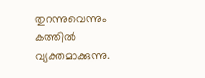തുറന്നുവെന്നും കത്തില്‍ വ്യക്തമാക്കുന്നു.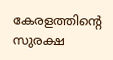കേരളത്തിന്റെ സുരക്ഷ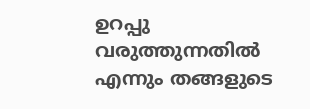ഉറപ്പു വരുത്തുന്നതില്‍ എന്നും തങ്ങളുടെ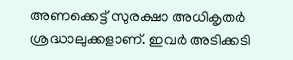അണക്കെട്ട് സുരക്ഷാ അധികൃതര്‍ ശ്രദ്ധാലുക്കളാണ്. ഇവര്‍ അടിക്കടി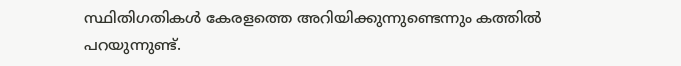സ്ഥിതിഗതികള്‍ കേരളത്തെ അറിയിക്കുന്നുണ്ടെന്നും കത്തില്‍ പറയുന്നുണ്ട്.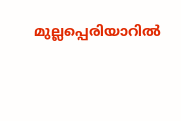മുല്ലപ്പെരിയാറില്‍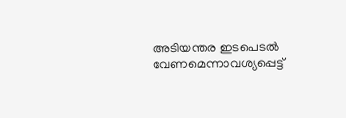അടിയന്തര ഇടപെടല്‍ വേണമെന്നാവശ്യപ്പെട്ട്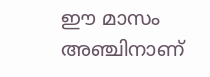ഈ മാസം അഞ്ചിനാണ്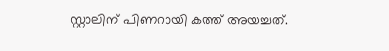സ്റ്റാലിന് പിണറായി കത്ത് അയച്ചത്.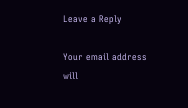Leave a Reply

Your email address will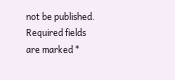not be published. Required fields are marked *